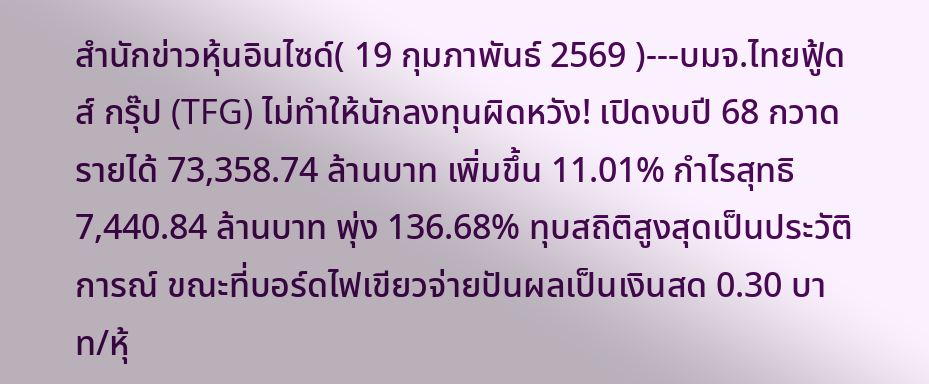สำนักข่าวหุ้นอินไซด์( 19 กุมภาพันธ์ 2569 )---บมจ.ไทยฟู้ดส์ กรุ๊ป (TFG) ไม่ทำให้นักลงทุนผิดหวัง! เปิดงบปี 68 กวาดรายได้ 73,358.74 ล้านบาท เพิ่มขึ้น 11.01% กำไรสุทธิ 7,440.84 ล้านบาท พุ่ง 136.68% ทุบสถิติสูงสุดเป็นประวัติการณ์ ขณะที่บอร์ดไฟเขียวจ่ายปันผลเป็นเงินสด 0.30 บาท/หุ้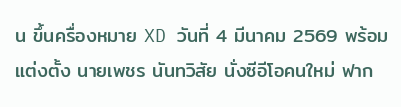น ขึ้นครื่องหมาย XD วันที่ 4 มีนาคม 2569 พร้อมแต่งตั้ง นายเพชร นันทวิสัย นั่งซีอีโอคนใหม่ ฟาก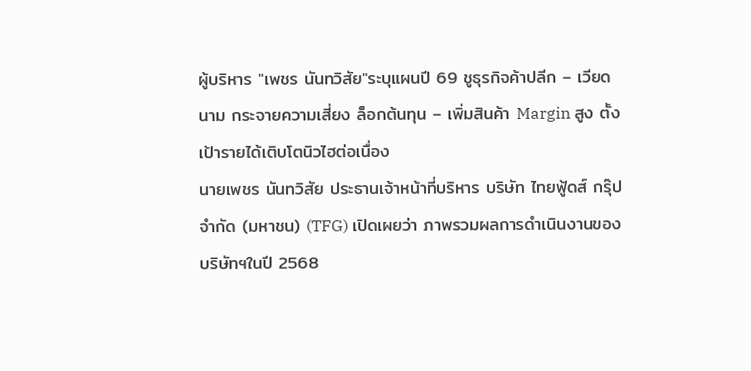ผู้บริหาร "เพชร นันทวิสัย"ระบุแผนปี 69 ชูธุรกิจค้าปลีก – เวียดนาม กระจายความเสี่ยง ล็อกต้นทุน – เพิ่มสินค้า Margin สูง ตั้งเป้ารายได้เติบโตนิวไฮต่อเนื่อง
นายเพชร นันทวิสัย ประธานเจ้าหน้าที่บริหาร บริษัท ไทยฟู้ดส์ กรุ๊ป จำกัด (มหาชน) (TFG) เปิดเผยว่า ภาพรวมผลการดำเนินงานของบริษัทฯในปี 2568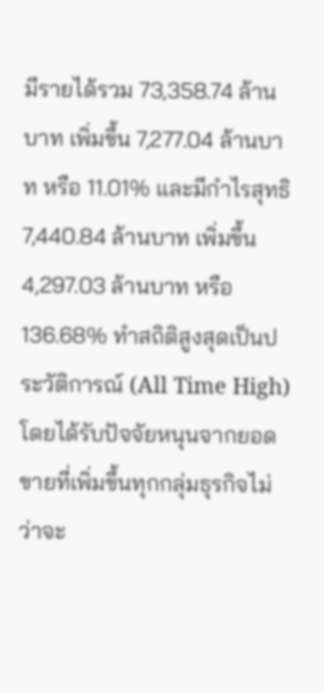มีรายได้รวม 73,358.74 ล้านบาท เพิ่มขึ้น 7,277.04 ล้านบาท หรือ 11.01% และมีกำไรสุทธิ 7,440.84 ล้านบาท เพิ่มขึ้น 4,297.03 ล้านบาท หรือ 136.68% ทำสถิติสูงสุดเป็นประวัติการณ์ (All Time High) โดยได้รับปัจจัยหนุนจากยอดขายที่เพิ่มขึ้นทุกกลุ่มธุรกิจไม่ว่าจะ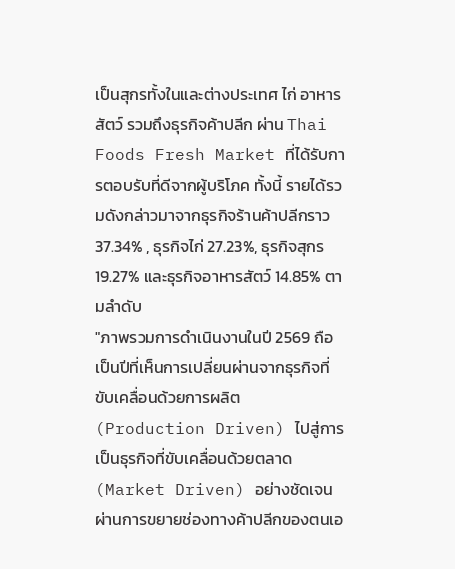เป็นสุกรทั้งในและต่างประเทศ ไก่ อาหารสัตว์ รวมถึงธุรกิจค้าปลีก ผ่าน Thai Foods Fresh Market ที่ได้รับการตอบรับที่ดีจากผู้บริโภค ทั้งนี้ รายได้รวมดังกล่าวมาจากธุรกิจร้านค้าปลีกราว 37.34% , ธุรกิจไก่ 27.23%, ธุรกิจสุกร 19.27% และธุรกิจอาหารสัตว์ 14.85% ตามลำดับ
"ภาพรวมการดำเนินงานในปี 2569 ถือเป็นปีที่เห็นการเปลี่ยนผ่านจากธุรกิจที่ขับเคลื่อนด้วยการผลิต (Production Driven) ไปสู่การเป็นธุรกิจที่ขับเคลื่อนด้วยตลาด (Market Driven) อย่างชัดเจน ผ่านการขยายช่องทางค้าปลีกของตนเอ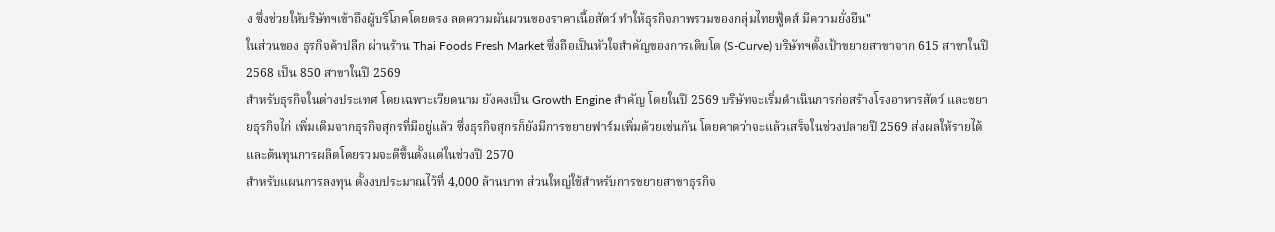ง ซึ่งช่วยให้บริษัทฯเข้าถึงผู้บริโภคโดยตรง ลดความผันผวนของราคาเนื้อสัตว์ ทำให้ธุรกิจภาพรวมของกลุ่มไทยฟู้ดส์ มีความยั่งยืน"
ในส่วนของ ธุรกิจค้าปลีก ผ่านร้าน Thai Foods Fresh Market ซึ่งถือเป็นหัวใจสำคัญของการเติบโต (S-Curve) บริษัทฯตั้งเป้าขยายสาขาจาก 615 สาขาในปี 2568 เป็น 850 สาขาในปี 2569
สำหรับธุรกิจในต่างประเทศ โดยเฉพาะเวียดนาม ยังคงเป็น Growth Engine สำคัญ โดยในปี 2569 บริษัทจะเริ่มดำเนินการก่อสร้างโรงอาหารสัตว์ และขยายธุรกิจไก่ เพิ่มเติมจากธุรกิจสุกรที่มีอยู่แล้ว ซึ่งธุรกิจสุกรก็ยังมีการขยายฟาร์มเพิ่มด้วยเช่นกัน โดยคาดว่าจะแล้วเสร็จในช่วงปลายปี 2569 ส่งผลให้รายได้และต้นทุนการผลิตโดยรวมจะดีขึ้นตั้งแต่ในช่วงปี 2570
สำหรับแผนการลงทุน ตั้งงบประมาณไว้ที่ 4,000 ล้านบาท ส่วนใหญ่ใช้สำหรับการขยายสาขาธุรกิจ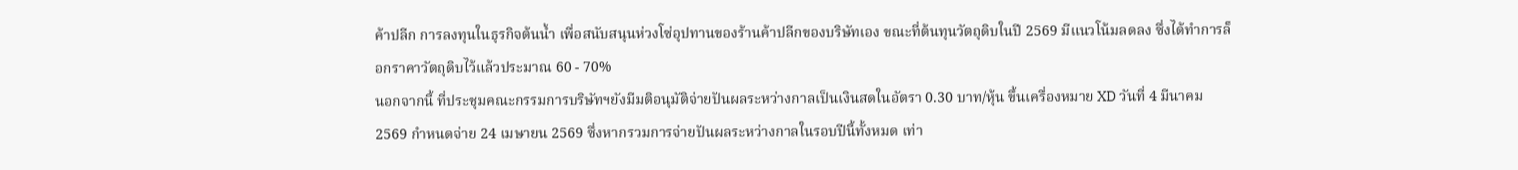ค้าปลีก การลงทุนในธุรกิจต้นน้ำ เพื่อสนับสนุนห่วงโซ่อุปทานของร้านค้าปลีกของบริษัทเอง ขณะที่ต้นทุนวัตถุดิบในปี 2569 มีแนวโน้มลดลง ซึ่งได้ทำการล็อกราคาวัตถุดิบไว้แล้วประมาณ 60 - 70%
นอกจากนี้ ที่ประชุมคณะกรรมการบริษัทฯยังมีมติอนุมัติจ่ายปันผลระหว่างกาลเป็นเงินสดในอัตรา 0.30 บาท/หุ้น ขึ้นเครื่องหมาย XD วันที่ 4 มีนาคม 2569 กำหนดจ่าย 24 เมษายน 2569 ซึ่งหากรวมการจ่ายปันผลระหว่างกาลในรอบปีนี้ทั้งหมด เท่า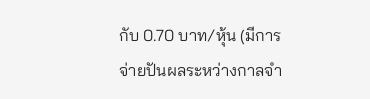กับ 0.70 บาท/หุ้น (มีการจ่ายปันผลระหว่างกาลจำ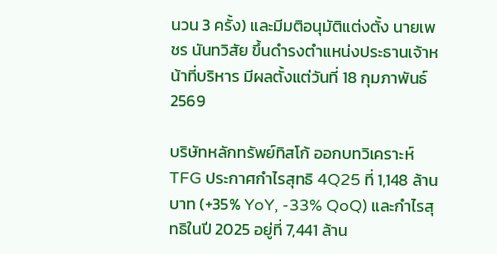นวน 3 ครั้ง) และมีมติอนุมัติแต่งตั้ง นายเพชร นันทวิสัย ขึ้นดำรงตำแหน่งประธานเจ้าหน้าที่บริหาร มีผลตั้งแต่วันที่ 18 กุมภาพันธ์ 2569

บริษัทหลักทรัพย์ทิสโก้ ออกบทวิเคราะห์ TFG ประกาศกำไรสุทธิ 4Q25 ที่ 1,148 ล้านบาท (+35% YoY, -33% QoQ) และกำไรสุทธิในปี 2025 อยู่ที่ 7,441 ล้าน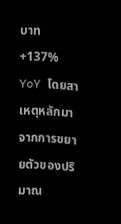บาท +137% YoY โดยสาเหตุหลักมาจากการขยายตัวของปริมาณ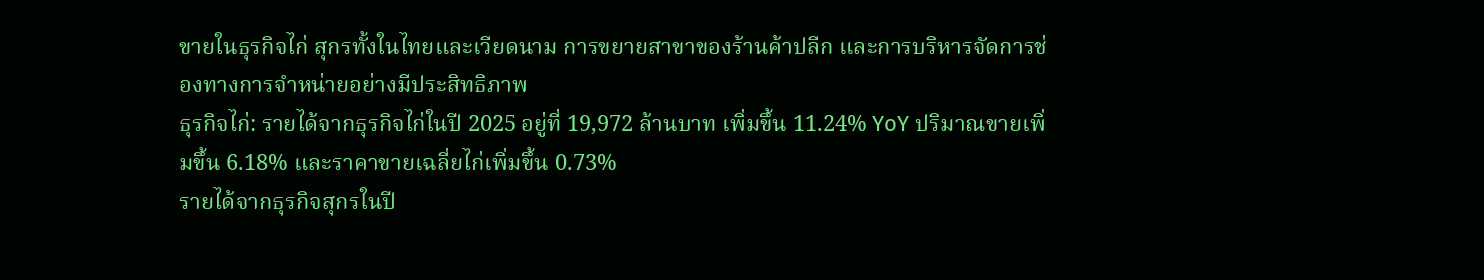ขายในธุรกิจไก่ สุกรทั้งในไทยและเวียดนาม การขยายสาขาของร้านค้าปลีก และการบริหารจัดการช่องทางการจำหน่ายอย่างมีประสิทธิภาพ
ธุรกิจไก่: รายได้จากธุรกิจไก่ในปี 2025 อยู่ที่ 19,972 ล้านบาท เพิ่มขึ้น 11.24% YoY ปริมาณขายเพิ่มขึ้น 6.18% และราคาขายเฉลี่ยไก่เพิ่มขึ้น 0.73%
รายได้จากธุรกิจสุกรในปี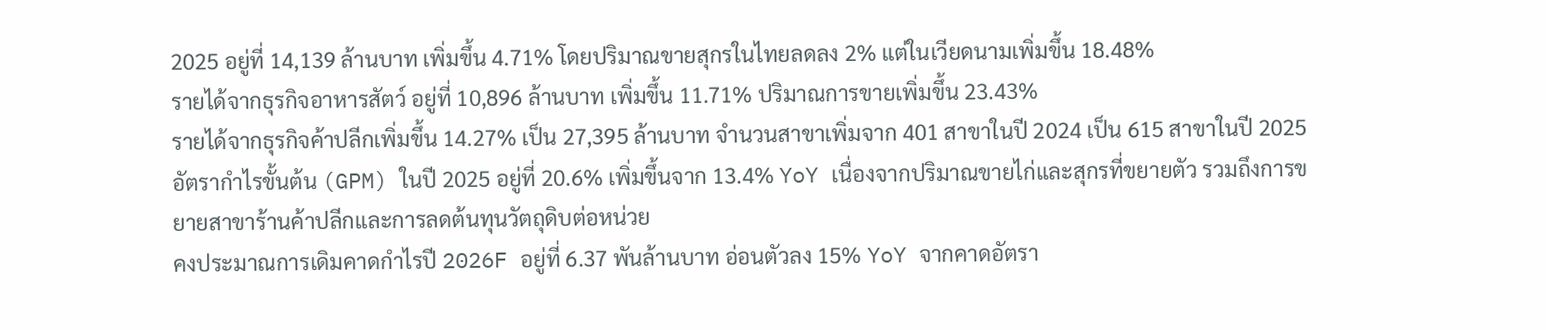2025 อยู่ที่ 14,139 ล้านบาท เพิ่มขึ้น 4.71% โดยปริมาณขายสุกรในไทยลดลง 2% แต่ในเวียดนามเพิ่มขึ้น 18.48%
รายได้จากธุรกิจอาหารสัตว์ อยู่ที่ 10,896 ล้านบาท เพิ่มขึ้น 11.71% ปริมาณการขายเพิ่มขึ้น 23.43%
รายได้จากธุรกิจค้าปลีกเพิ่มขึ้น 14.27% เป็น 27,395 ล้านบาท จำนวนสาขาเพิ่มจาก 401 สาขาในปี 2024 เป็น 615 สาขาในปี 2025
อัตรากำไรขั้นต้น (GPM) ในปี 2025 อยู่ที่ 20.6% เพิ่มขึ้นจาก 13.4% YoY เนื่องจากปริมาณขายไก่และสุกรที่ขยายตัว รวมถึงการขยายสาขาร้านค้าปลีกและการลดต้นทุนวัตถุดิบต่อหน่วย
คงประมาณการเดิมคาดกำไรปี 2026F อยู่ที่ 6.37 พันล้านบาท อ่อนตัวลง 15% YoY จากคาดอัตรา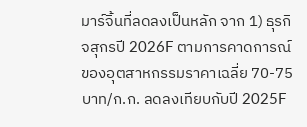มาร์จิ้นที่ลดลงเป็นหลัก จาก 1) ธุรกิจสุกรปี 2026F ตามการคาดการณ์ของอุตสาหกรรมราคาเฉลี่ย 70-75 บาท/ก.ก. ลดลงเทียบกับปี 2025F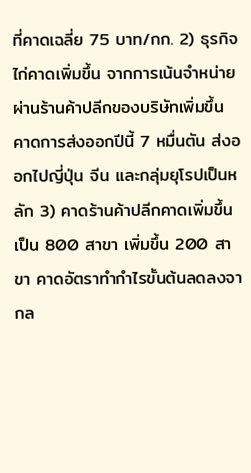ที่คาดเฉลี่ย 75 บาท/กก. 2) ธุรกิจไก่คาดเพิ่มขึ้น จากการเน้นจำหน่ายผ่านร้านค้าปลีกของบริษัทเพิ่มขึ้น คาดการส่งออกปีนี้ 7 หมื่นตัน ส่งออกไปญี่ปุ่น จีน และกลุ่มยุโรปเป็นหลัก 3) คาดร้านค้าปลีกคาดเพิ่มขึ้นเป็น 800 สาขา เพิ่มขึ้น 200 สาขา คาดอัตราทำกำไรขั้นต้นลดลงจากล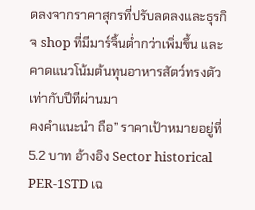ดลงจากราคาสุกรที่ปรับลดลงและธุรกิจ shop ที่มีมาร์จิ้นต่ำกว่าเพิ่มขึ้น และคาดแนวโน้มต้นทุนอาหารสัตว์ทรงตัวเท่ากับปีทีผ่านมา
คงคำแนะนำ ถือ” ราคาเป้าหมายอยู่ที่ 5.2 บาท อ้างอิง Sector historical PER-1STD เฉ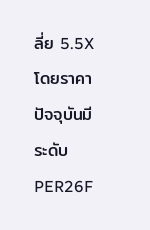ลี่ย 5.5X โดยราคาปัจจุบันมีระดับ PER26F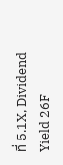ที่ 5.1X, Dividend Yield 26F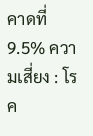คาดที่ 9.5% ความเสี่ยง : โรค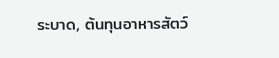ระบาด, ต้นทุนอาหารสัตว์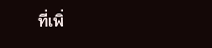ที่เพิ่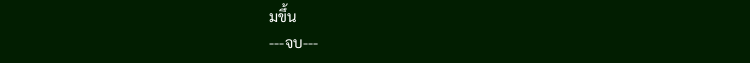มขึ้น
---จบ---